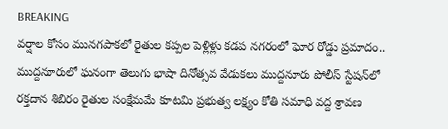BREAKING
వర్షాల కోసం మునగపాకలో రైతుల కప్పల పెళ్లిళ్లు కడప నగరంలో ఘోర రోడ్డు ప్రమాదం.. ముద్దనూరులో ఘనంగా తెలుగు భాషా దినోత్సవ వేడుకలు ముద్దనూరు పోలీస్ స్టేషన్‌లో రక్తదాన శిబిరం రైతుల సంక్షేమమే కూటమి ప్రభుత్వ లక్ష్యం కోతి సమాధి వద్ద శ్రావణ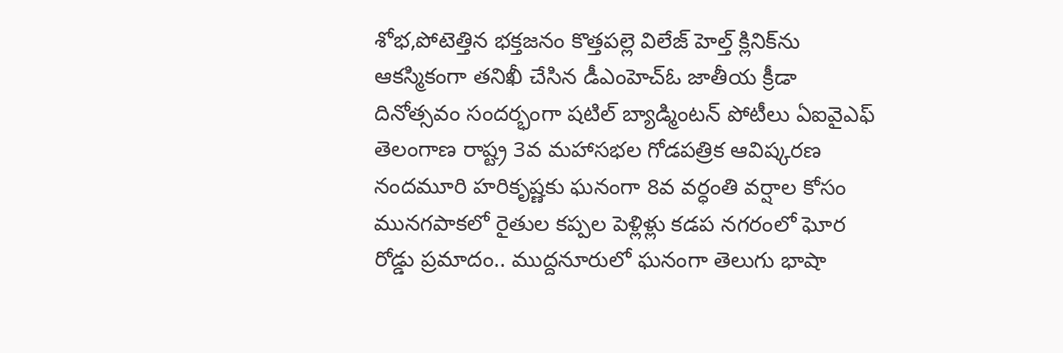శోభ,పోటెత్తిన భక్తజనం కొత్తపల్లె విలేజ్ హెల్త్ క్లినిక్‌ను ఆకస్మికంగా తనిఖీ చేసిన డీఎంహెచ్‌ఓ జాతీయ క్రీడా దినోత్సవం సందర్భంగా షటిల్ బ్యాడ్మింటన్ పోటీలు ఏఐవైఎఫ్ తెలంగాణ రాష్ట్ర 3వ మహాసభల గోడపత్రిక ఆవిష్కరణ నందమూరి హరికృష్ణకు ఘనంగా 8వ వర్ధంతి వర్షాల కోసం మునగపాకలో రైతుల కప్పల పెళ్లిళ్లు కడప నగరంలో ఘోర రోడ్డు ప్రమాదం.. ముద్దనూరులో ఘనంగా తెలుగు భాషా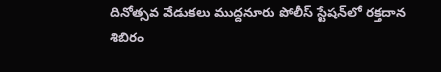దినోత్సవ వేడుకలు ముద్దనూరు పోలీస్ స్టేషన్‌లో రక్తదాన శిబిరం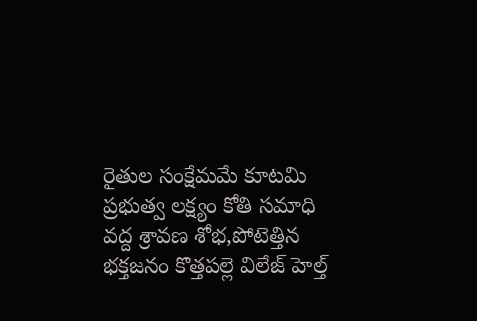రైతుల సంక్షేమమే కూటమి ప్రభుత్వ లక్ష్యం కోతి సమాధి వద్ద శ్రావణ శోభ,పోటెత్తిన భక్తజనం కొత్తపల్లె విలేజ్ హెల్త్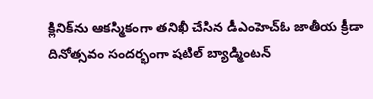క్లినిక్‌ను ఆకస్మికంగా తనిఖీ చేసిన డీఎంహెచ్‌ఓ జాతీయ క్రీడా దినోత్సవం సందర్భంగా షటిల్ బ్యాడ్మింటన్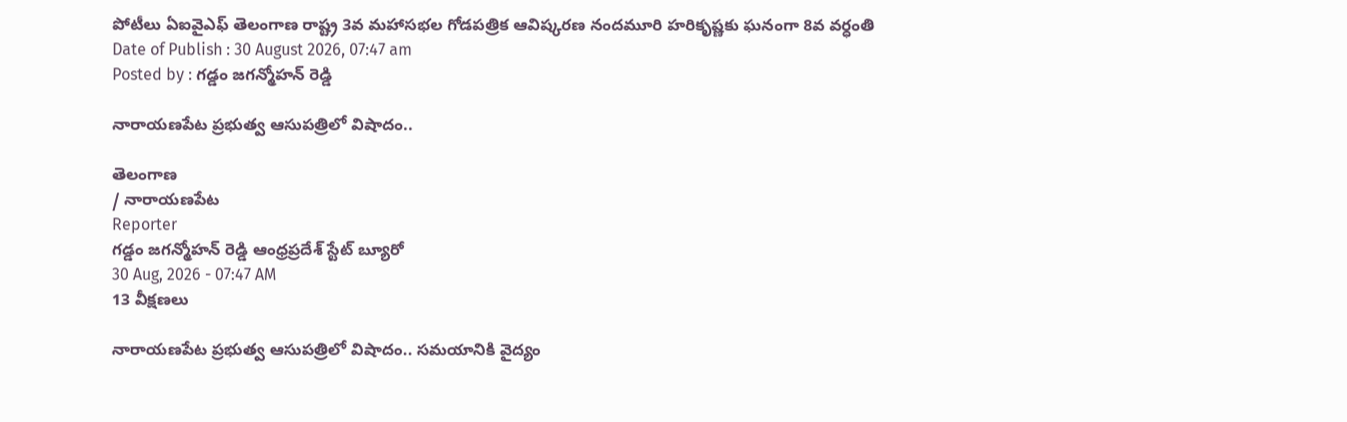పోటీలు ఏఐవైఎఫ్ తెలంగాణ రాష్ట్ర 3వ మహాసభల గోడపత్రిక ఆవిష్కరణ నందమూరి హరికృష్ణకు ఘనంగా 8వ వర్ధంతి
Date of Publish : 30 August 2026, 07:47 am
Posted by : గడ్డం జగన్మోహన్ రెడ్డి

నారాయణపేట ప్రభుత్వ ఆసుపత్రిలో విషాదం..

తెలంగాణ
/ నారాయణపేట
Reporter
గడ్డం జగన్మోహన్ రెడ్డి ఆంధ్రప్రదేశ్ స్టేట్ బ్యూరో
30 Aug, 2026 - 07:47 AM
13 వీక్షణలు

నారాయణపేట ప్రభుత్వ ఆసుపత్రిలో విషాదం.. సమయానికి వైద్యం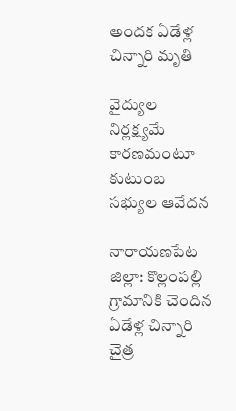అందక ఏడేళ్ల చిన్నారి మృతి

వైద్యుల నిర్లక్ష్యమే కారణమంటూ కుటుంబ సభ్యుల ఆవేదన

నారాయణపేట జిల్లా: కొల్లంపల్లి గ్రామానికి చెందిన ఏడేళ్ల చిన్నారి చైత్ర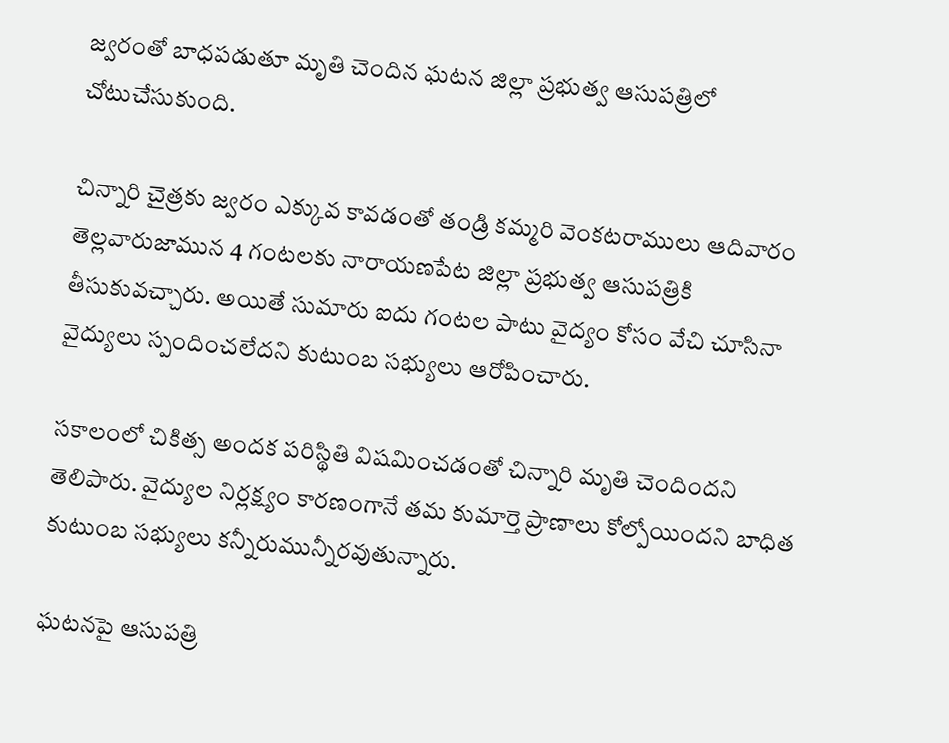జ్వరంతో బాధపడుతూ మృతి చెందిన ఘటన జిల్లా ప్రభుత్వ ఆసుపత్రిలో చోటుచేసుకుంది.

చిన్నారి చైత్రకు జ్వరం ఎక్కువ కావడంతో తండ్రి కమ్మరి వెంకటరాములు ఆదివారం తెల్లవారుజామున 4 గంటలకు నారాయణపేట జిల్లా ప్రభుత్వ ఆసుపత్రికి తీసుకువచ్చారు. అయితే సుమారు ఐదు గంటల పాటు వైద్యం కోసం వేచి చూసినా వైద్యులు స్పందించలేదని కుటుంబ సభ్యులు ఆరోపించారు.

సకాలంలో చికిత్స అందక పరిస్థితి విషమించడంతో చిన్నారి మృతి చెందిందని తెలిపారు. వైద్యుల నిర్లక్ష్యం కారణంగానే తమ కుమార్తె ప్రాణాలు కోల్పోయిందని బాధిత కుటుంబ సభ్యులు కన్నీరుమున్నీరవుతున్నారు.

ఘటనపై ఆసుపత్రి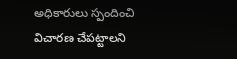అధికారులు స్పందించి విచారణ చేపట్టాలని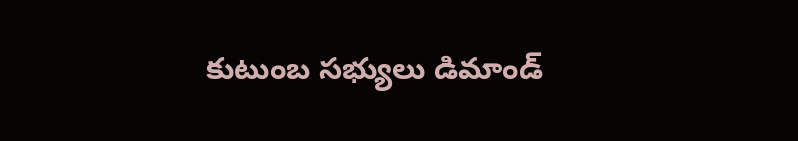కుటుంబ సభ్యులు డిమాండ్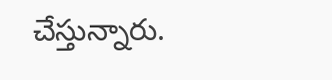చేస్తున్నారు.